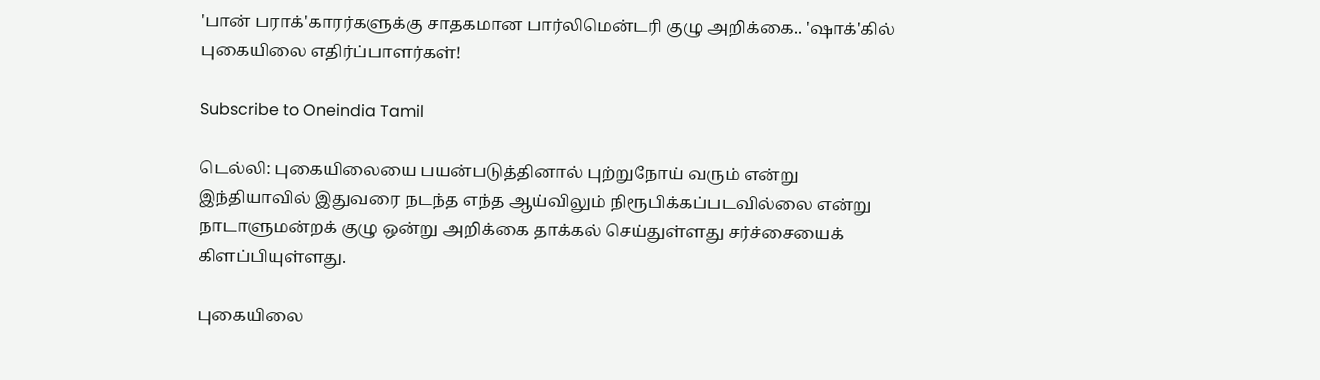'பான் பராக்'காரர்களுக்கு சாதகமான பார்லிமென்டரி குழு அறிக்கை.. 'ஷாக்'கில் புகையிலை எதிர்ப்பாளர்கள்!

Subscribe to Oneindia Tamil

டெல்லி: புகையிலையை பயன்படுத்தினால் புற்றுநோய் வரும் என்று இந்தியாவில் இதுவரை நடந்த எந்த ஆய்விலும் நிரூபிக்கப்படவில்லை என்று நாடாளுமன்றக் குழு ஒன்று அறிக்கை தாக்கல் செய்துள்ளது சர்ச்சையைக் கிளப்பியுள்ளது.

புகையிலை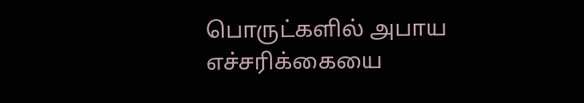பொருட்களில் அபாய எச்சரிக்கையை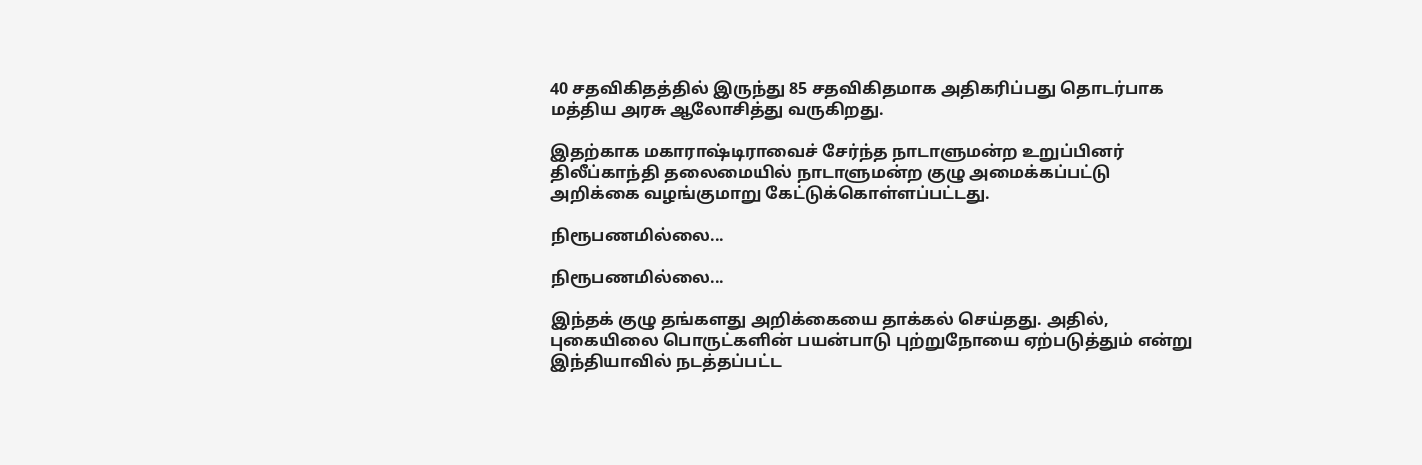40 சதவிகிதத்தில் இருந்து 85 சதவிகிதமாக அதிகரிப்பது தொடர்பாக மத்திய அரசு ஆலோசித்து வருகிறது.

இதற்காக மகாராஷ்டிராவைச் சேர்ந்த நாடாளுமன்ற உறுப்பினர் திலீப்காந்தி தலைமையில் நாடாளுமன்ற குழு அமைக்கப்பட்டு அறிக்கை வழங்குமாறு கேட்டுக்கொள்ளப்பட்டது.

நிரூபணமில்லை...

நிரூபணமில்லை...

இந்தக் குழு தங்களது அறிக்கையை தாக்கல் செய்தது. அதில், புகையிலை பொருட்களின் பயன்பாடு புற்றுநோயை ஏற்படுத்தும் என்று இந்தியாவில் நடத்தப்பட்ட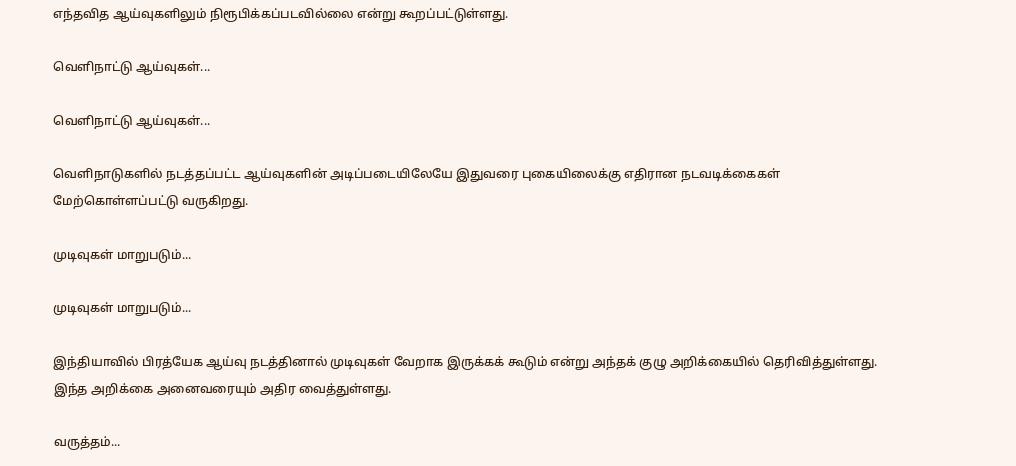எந்தவித ஆய்வுகளிலும் நிரூபிக்கப்படவில்லை என்று கூறப்பட்டுள்ளது.

வெளிநாட்டு ஆய்வுகள்...

வெளிநாட்டு ஆய்வுகள்...

வெளிநாடுகளில் நடத்தப்பட்ட ஆய்வுகளின் அடிப்படையிலேயே இதுவரை புகையிலைக்கு எதிரான நடவடிக்கைகள் மேற்கொள்ளப்பட்டு வருகிறது.

முடிவுகள் மாறுபடும்...

முடிவுகள் மாறுபடும்...

இந்தியாவில் பிரத்யேக ஆய்வு நடத்தினால் முடிவுகள் வேறாக இருக்கக் கூடும் என்று அந்தக் குழு அறிக்கையில் தெரிவித்துள்ளது. இந்த அறிக்கை அனைவரையும் அதிர வைத்துள்ளது.

வருத்தம்...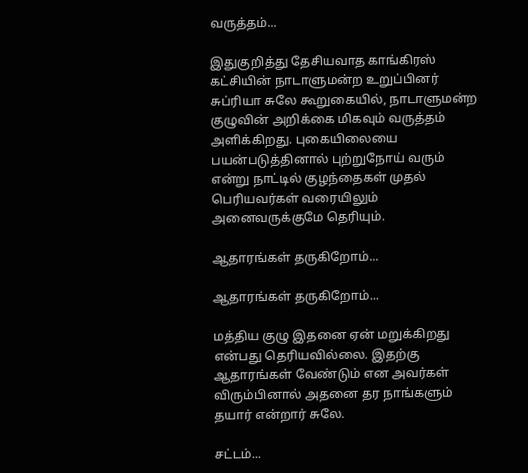வருத்தம்...

இதுகுறித்து தேசியவாத காங்கிரஸ் கட்சியின் நாடாளுமன்ற உறுப்பினர் சுப்ரியா சுலே கூறுகையில், நாடாளுமன்ற குழுவின் அறிக்கை மிகவும் வருத்தம் அளிக்கிறது. புகையிலையை பயன்படுத்தினால் புற்றுநோய் வரும் என்று நாட்டில் குழந்தைகள் முதல் பெரியவர்கள் வரையிலும் அனைவருக்குமே தெரியும்.

ஆதாரங்கள் தருகிறோம்...

ஆதாரங்கள் தருகிறோம்...

மத்திய குழு இதனை ஏன் மறுக்கிறது என்பது தெரியவில்லை. இதற்கு ஆதாரங்கள் வேண்டும் என அவர்கள் விரும்பினால் அதனை தர நாங்களும் தயார் என்றார் சுலே.

சட்டம்...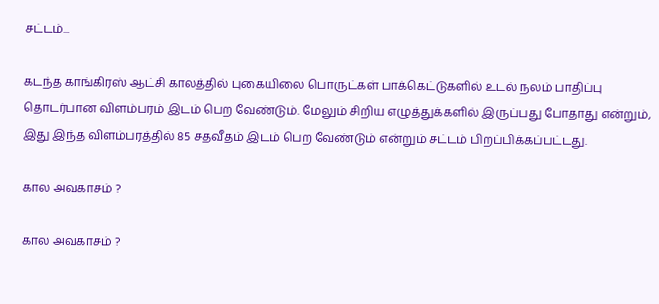சட்டம்...

கடந்த காங்கிரஸ் ஆட்சி காலத்தில் புகையிலை பொருட்கள் பாக்கெட்டுகளில் உடல் நலம் பாதிப்பு தொடர்பான விளம்பரம் இடம் பெற வேண்டும். மேலும் சிறிய எழுத்துக்களில் இருப்பது போதாது என்றும், இது இந்த விளம்பரத்தில் 85 சதவீதம் இடம் பெற வேண்டும் என்றும் சட்டம் பிறப்பிக்கப்பட்டது.

கால அவகாசம் ?

கால அவகாசம் ?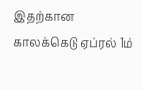இதற்கான காலக்கெடு ஏப்ரல் 1ம்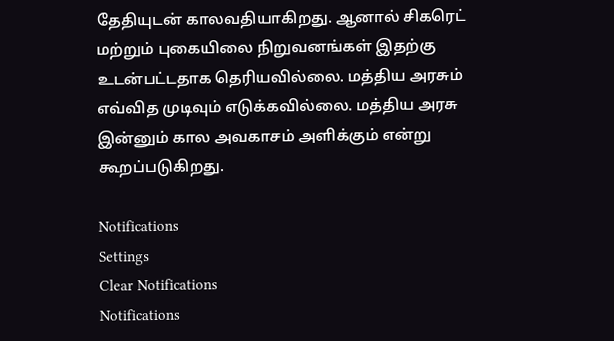தேதியுடன் காலவதியாகிறது. ஆனால் சிகரெட் மற்றும் புகையிலை நிறுவனங்கள் இதற்கு உடன்பட்டதாக தெரியவில்லை. மத்திய அரசும் எவ்வித முடிவும் எடுக்கவில்லை. மத்திய அரசு இன்னும் கால அவகாசம் அளிக்கும் என்று கூறப்படுகிறது.

Notifications
Settings
Clear Notifications
Notifications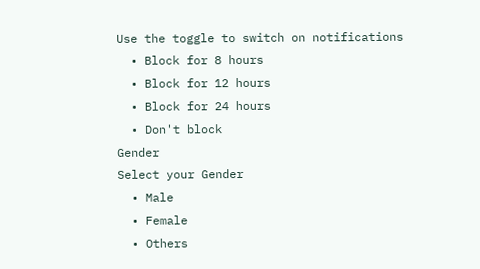Use the toggle to switch on notifications
  • Block for 8 hours
  • Block for 12 hours
  • Block for 24 hours
  • Don't block
Gender
Select your Gender
  • Male
  • Female
  • Others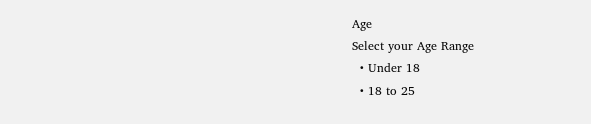Age
Select your Age Range
  • Under 18
  • 18 to 25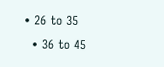• 26 to 35
  • 36 to 45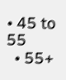• 45 to 55
  • 55+